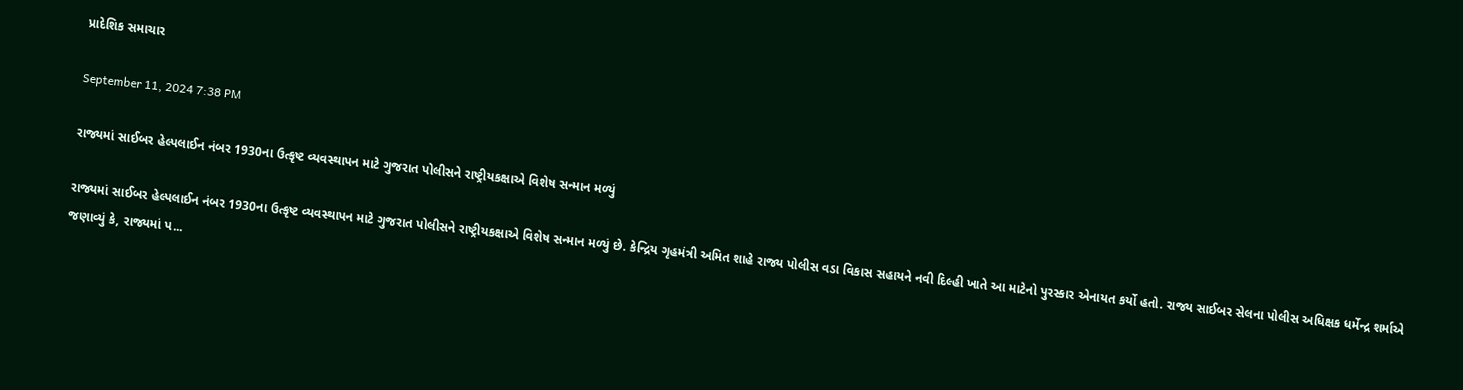પ્રાદેશિક સમાચાર

September 11, 2024 7:38 PM

રાજ્યમાં સાઈબર હેલ્પલાઈન નંબર 1930ના ઉત્કૃષ્ટ વ્યવસ્થાપન માટે ગુજરાત પોલીસને રાષ્ટ્રીયકક્ષાએ વિશેષ સન્માન મળ્યું

રાજ્યમાં સાઈબર હેલ્પલાઈન નંબર 1930ના ઉત્કૃષ્ટ વ્યવસ્થાપન માટે ગુજરાત પોલીસને રાષ્ટ્રીયકક્ષાએ વિશેષ સન્માન મળ્યું છે. કેન્દ્રિય ગૃહમંત્રી અમિત શાહે રાજ્ય પોલીસ વડા વિકાસ સહાયને નવી દિલ્હી ખાતે આ માટેનો પુરસ્કાર એનાયત કર્યો હતો. રાજ્ય સાઈબર સેલના પોલીસ અધિક્ષક ધર્મેન્દ્ર શર્માએ જણાવ્યું કે, રાજ્યમાં પ...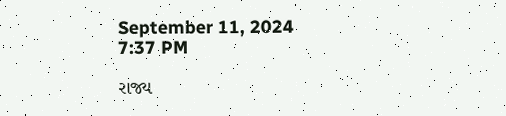September 11, 2024 7:37 PM

રાજ્ય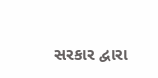સરકાર દ્વારા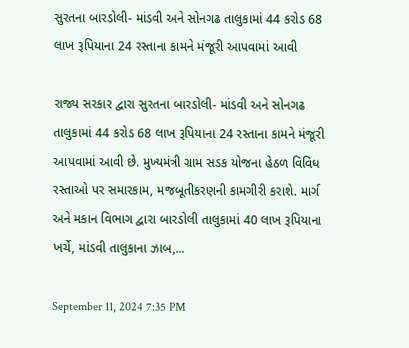સુરતના બારડોલી- માંડવી અને સોનગઢ તાલુકામાં 44 કરોડ 68 લાખ રૂપિયાના 24 રસ્તાના કામને મંજૂરી આપવામાં આવી

રાજ્ય સરકાર દ્વારા સુરતના બારડોલી- માંડવી અને સોનગઢ તાલુકામાં 44 કરોડ 68 લાખ રૂપિયાના 24 રસ્તાના કામને મંજૂરી આપવામાં આવી છે. મુખ્યમંત્રી ગ્રામ સડક યોજના હેઠળ વિવિધ રસ્તાઓ પર સમારકામ, મજબૂતીકરણની કામગીરી કરાશે. માર્ગ અને મકાન વિભાગ દ્વારા બારડોલી તાલુકામાં 40 લાખ રૂપિયાના ખર્ચે, માંડવી તાલુકાના ઝાબ,...

September 11, 2024 7:35 PM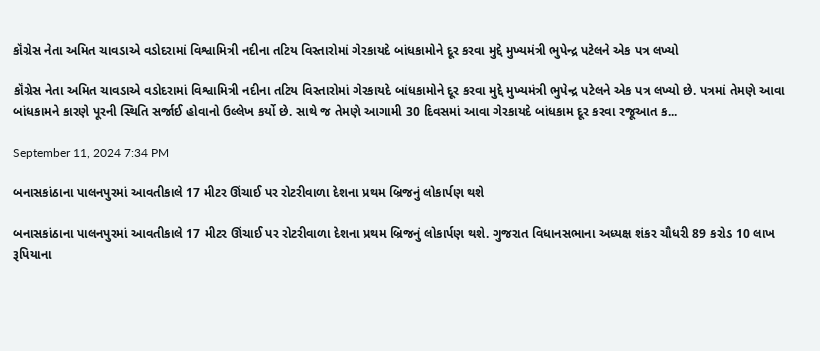કૉંગ્રેસ નેતા અમિત ચાવડાએ વડોદરામાં વિશ્વામિત્રી નદીના તટિય વિસ્તારોમાં ગેરકાયદે બાંધકામોને દૂર કરવા મુદ્દે મુખ્યમંત્રી ભુપેન્દ્ર પટેલને એક પત્ર લખ્યો

કૉંગ્રેસ નેતા અમિત ચાવડાએ વડોદરામાં વિશ્વામિત્રી નદીના તટિય વિસ્તારોમાં ગેરકાયદે બાંધકામોને દૂર કરવા મુદ્દે મુખ્યમંત્રી ભુપેન્દ્ર પટેલને એક પત્ર લખ્યો છે. પત્રમાં તેમણે આવા બાંધકામને કારણે પૂરની સ્થિતિ સર્જાઈ હોવાનો ઉલ્લેખ કર્યો છે. સાથે જ તેમણે આગામી 30 દિવસમાં આવા ગેરકાયદે બાંધકામ દૂર કરવા રજૂઆત ક...

September 11, 2024 7:34 PM

બનાસકાંઠાના પાલનપુરમાં આવતીકાલે 17 મીટર ઊંચાઈ પર રોટરીવાળા દેશના પ્રથમ બ્રિજનું લોકાર્પણ થશે

બનાસકાંઠાના પાલનપુરમાં આવતીકાલે 17 મીટર ઊંચાઈ પર રોટરીવાળા દેશના પ્રથમ બ્રિજનું લોકાર્પણ થશે. ગુજરાત વિધાનસભાના અધ્યક્ષ શંકર ચૌધરી 89 કરોડ 10 લાખ રૂપિયાના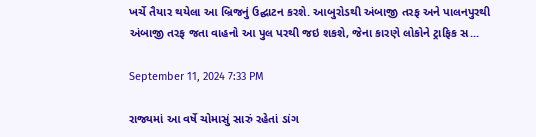ખર્ચે તૈયાર થયેલા આ બ્રિજનું ઉદ્ઘાટન કરશે. આબુરોડથી અંબાજી તરફ અને પાલનપુરથી અંબાજી તરફ જતા વાહનો આ પુલ પરથી જઇ શકશે, જેના કારણે લોકોને ટ્રાફિક સ...

September 11, 2024 7:33 PM

રાજ્યમાં આ વર્ષે ચોમાસું સારું રહેતાં ડાંગ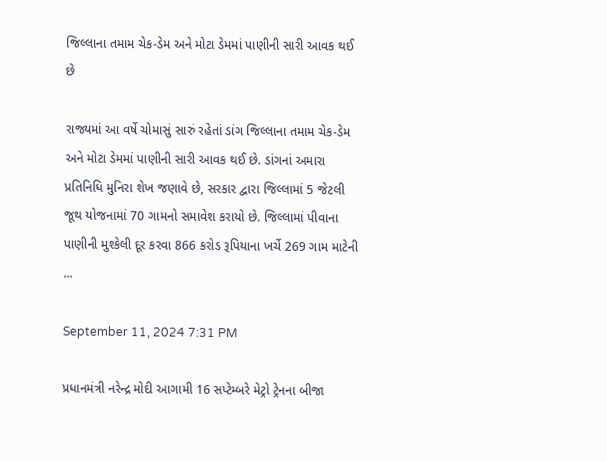જિલ્લાના તમામ ચેક-ડેમ અને મોટા ડેમમાં પાણીની સારી આવક થઈ છે

રાજ્યમાં આ વર્ષે ચોમાસું સારું રહેતાં ડાંગ જિલ્લાના તમામ ચેક-ડેમ અને મોટા ડેમમાં પાણીની સારી આવક થઈ છે. ડાંગનાં અમારા પ્રતિનિધિ મુનિરા શેખ જણાવે છે, સરકાર દ્વારા જિલ્લામાં 5 જેટલી જૂથ યોજનામાં 70 ગામનો સમાવેશ કરાયો છે. જિલ્લામાં પીવાના પાણીની મુશ્કેલી દૂર કરવા 866 કરોડ રૂપિયાના ખર્ચે 269 ગામ માટેની ...

September 11, 2024 7:31 PM

પ્રધાનમંત્રી નરેન્દ્ર મોદી આગામી 16 સપ્ટેમ્બરે મેટ્રો ટ્રેનના બીજા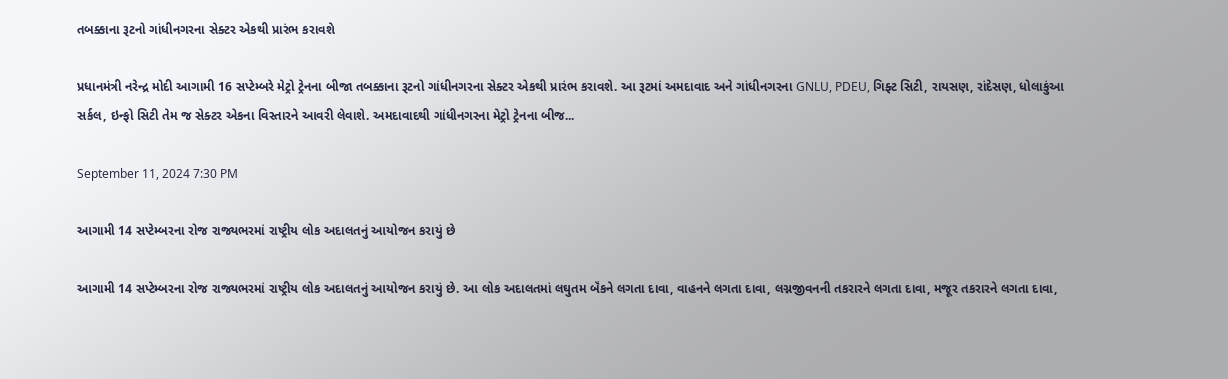તબક્કાના રૂટનો ગાંધીનગરના સેક્ટર એકથી પ્રારંભ કરાવશે

પ્રધાનમંત્રી નરેન્દ્ર મોદી આગામી 16 સપ્ટેમ્બરે મેટ્રો ટ્રેનના બીજા તબક્કાના રૂટનો ગાંધીનગરના સેક્ટર એકથી પ્રારંભ કરાવશે. આ રૂટમાં અમદાવાદ અને ગાંધીનગરના GNLU, PDEU, ગિફ્ટ સિટી, રાયસણ, રાંદેસણ, ધોલાકુંઆ સર્કલ, ઇન્ફો સિટી તેમ જ સેક્ટર એકના વિસ્તારને આવરી લેવાશે. અમદાવાદથી ગાંધીનગરના મેટ્રો ટ્રેનના બીજ...

September 11, 2024 7:30 PM

આગામી 14 સપ્ટેમ્બરના રોજ રાજ્યભરમાં રાષ્ટ્રીય લોક અદાલતનું આયોજન કરાયું છે

આગામી 14 સપ્ટેમ્બરના રોજ રાજ્યભરમાં રાષ્ટ્રીય લોક અદાલતનું આયોજન કરાયું છે. આ લોક અદાલતમાં લઘુતમ બૅંકને લગતા દાવા, વાહનને લગતા દાવા, લગ્નજીવનની તકરારને લગતા દાવા, મજૂર તકરારને લગતા દાવા,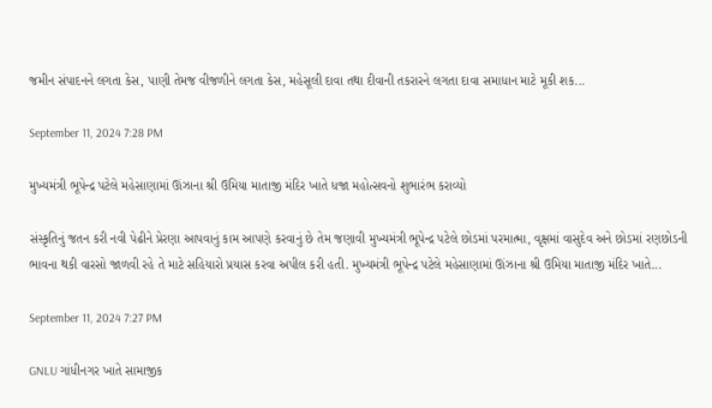જમીન સંપાદનને લગતા કેસ, પાણી તેમજ વીજળીને લગતા કેસ, મહેસૂલી દાવા તથા દીવાની તકરારને લગતા દાવા સમાધાન માટે મૂકી શક...

September 11, 2024 7:28 PM

મુખ્યમંત્રી ભૂપેન્દ્ર પટેલે મહેસાણામાં ઊંઝાના શ્રી ઉમિયા માતાજી મંદિર ખાતે ધજા મહોત્સવનો શુભારંભ કરાવ્યો

સંસ્કૃતિનું જતન કરી નવી પેઢીને પ્રેરણા આપવાનું કામ આપણે કરવાનું છે તેમ જણાવી મુખ્યમંત્રી ભૂપેન્દ્ર પટેલે છોડમાં પરમાત્મા, વૃક્ષમાં વાસુદેવ અને છોડમાં રણછોડની ભાવના થકી વારસો જાળવી રહે તે માટે સહિયારો પ્રયાસ કરવા અપીલ કરી હતી. મુખ્યમંત્રી ભૂપેન્દ્ર પટેલે મહેસાણામાં ઊંઝાના શ્રી ઉમિયા માતાજી મંદિર ખાતે...

September 11, 2024 7:27 PM

GNLU ગાંધીનગર ખાતે સામાજીક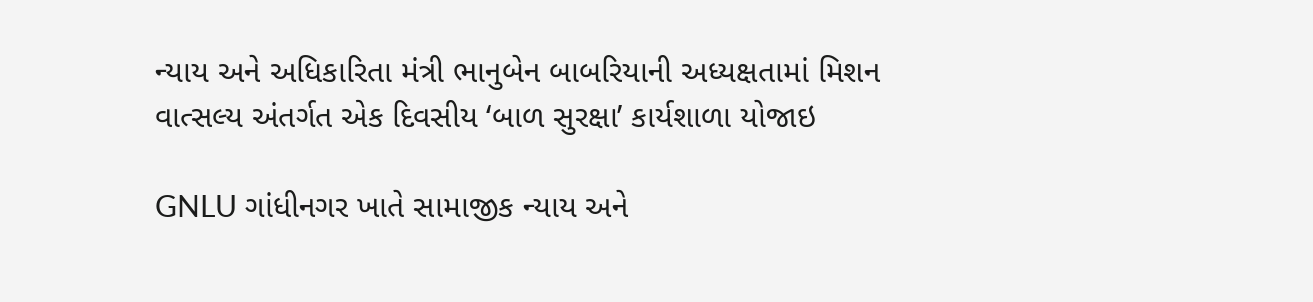ન્યાય અને અધિકારિતા મંત્રી ભાનુબેન બાબરિયાની અધ્યક્ષતામાં મિશન વાત્સલ્ય અંતર્ગત એક દિવસીય ‘બાળ સુરક્ષા’ કાર્યશાળા યોજાઇ

GNLU ગાંધીનગર ખાતે સામાજીક ન્યાય અને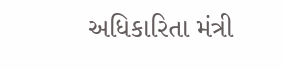અધિકારિતા મંત્રી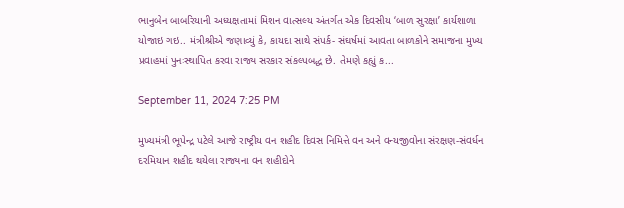ભાનુબેન બાબરિયાની અધ્યક્ષતામાં મિશન વાત્સલ્ય અંતર્ગત એક દિવસીય ‘બાળ સુરક્ષા’ કાર્યશાળા યોજાઇ ગઇ.. મંત્રીશ્રીએ જણાવ્યું કે, કાયદા સાથે સંપર્ક- સંઘર્ષમાં આવતા બાળકોને સમાજના મુખ્ય પ્રવાહમાં પુનઃસ્થાપિત કરવા રાજ્ય સરકાર સંકલ્પબદ્ધ છે. તેમણે કહ્યું ક...

September 11, 2024 7:25 PM

મુખ્યમંત્રી ભૂપેન્દ્ર પટેલે આજે રાષ્ટ્રીય વન શહીદ દિવસ નિમિત્તે વન અને વન્યજીવોના સંરક્ષણ-સંવર્ધન દરમિયાન શહીદ થયેલા રાજ્યના વન શહીદોને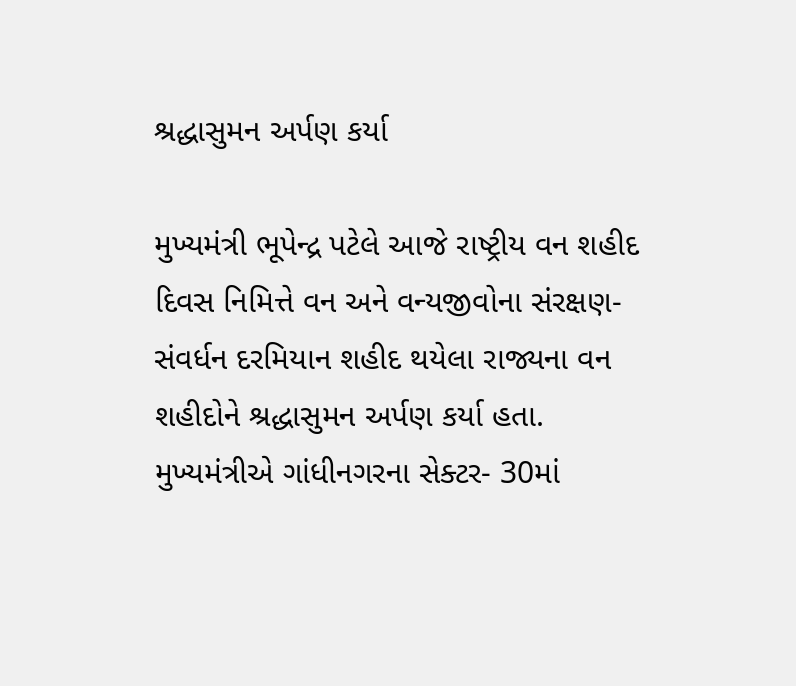શ્રદ્ધાસુમન અર્પણ કર્યા

મુખ્યમંત્રી ભૂપેન્દ્ર પટેલે આજે રાષ્ટ્રીય વન શહીદ દિવસ નિમિત્તે વન અને વન્યજીવોના સંરક્ષણ-સંવર્ધન દરમિયાન શહીદ થયેલા રાજ્યના વન શહીદોને શ્રદ્ધાસુમન અર્પણ કર્યા હતા. મુખ્યમંત્રીએ ગાંધીનગરના સેક્ટર- 30માં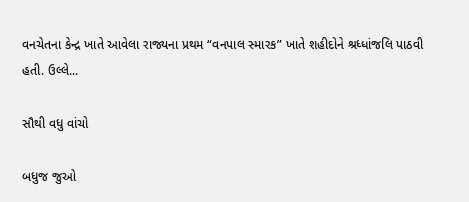વનચેતના કેન્દ્ર ખાતે આવેલા રાજ્યના પ્રથમ “વનપાલ સ્મારક” ખાતે શહીદોને શ્રધ્ધાંજલિ પાઠવી હતી. ઉલ્લે...

સૌથી વધુ વાંચો

બધુજ જુઓ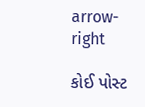arrow-right

કોઈ પોસ્ટ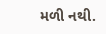મળી નથી.